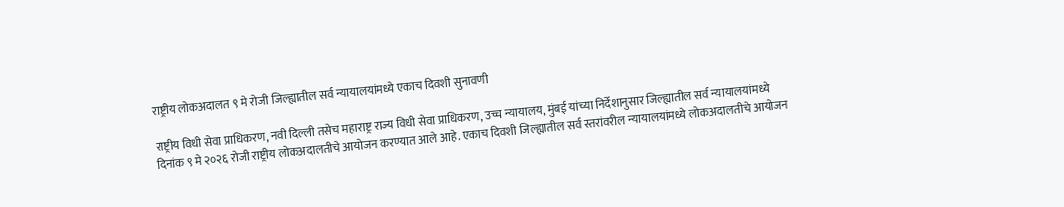राष्ट्रीय लोकअदालत ९ मे रोजी जिल्ह्यातील सर्व न्यायालयांमध्ये एकाच दिवशी सुनावणी

राष्ट्रीय विधी सेवा प्राधिकरण, नवी दिल्ली तसेच महाराष्ट्र राज्य विधी सेवा प्राधिकरण, उच्च न्यायालय, मुंबई यांच्या निर्देशानुसार जिल्ह्यातील सर्व न्यायालयांमध्ये दिनांक ९ मे २०२६ रोजी राष्ट्रीय लोकअदालतीचे आयोजन करण्यात आले आहे. एकाच दिवशी जिल्ह्यातील सर्व स्तरांवरील न्यायालयांमध्ये लोकअदालतीचे आयोजन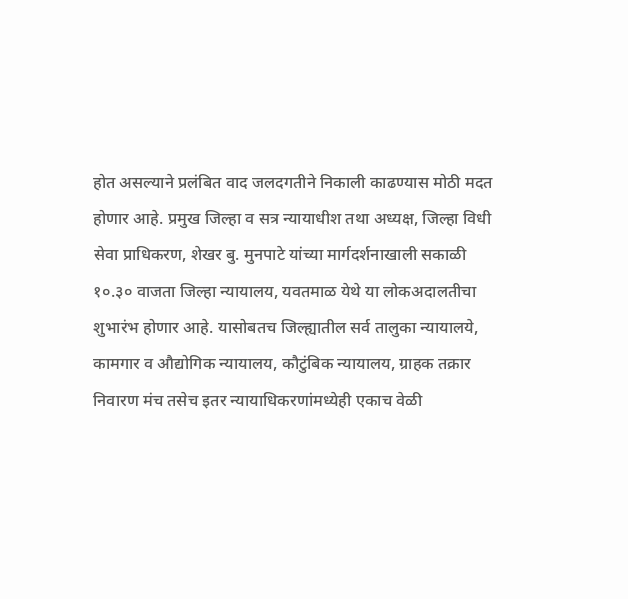होत असल्याने प्रलंबित वाद जलदगतीने निकाली काढण्यास मोठी मदत होणार आहे. प्रमुख जिल्हा व सत्र न्यायाधीश तथा अध्यक्ष, जिल्हा विधी सेवा प्राधिकरण, शेखर बु. मुनपाटे यांच्या मार्गदर्शनाखाली सकाळी १०.३० वाजता जिल्हा न्यायालय, यवतमाळ येथे या लोकअदालतीचा शुभारंभ होणार आहे. यासोबतच जिल्ह्यातील सर्व तालुका न्यायालये, कामगार व औद्योगिक न्यायालय, कौटुंबिक न्यायालय, ग्राहक तक्रार निवारण मंच तसेच इतर न्यायाधिकरणांमध्येही एकाच वेळी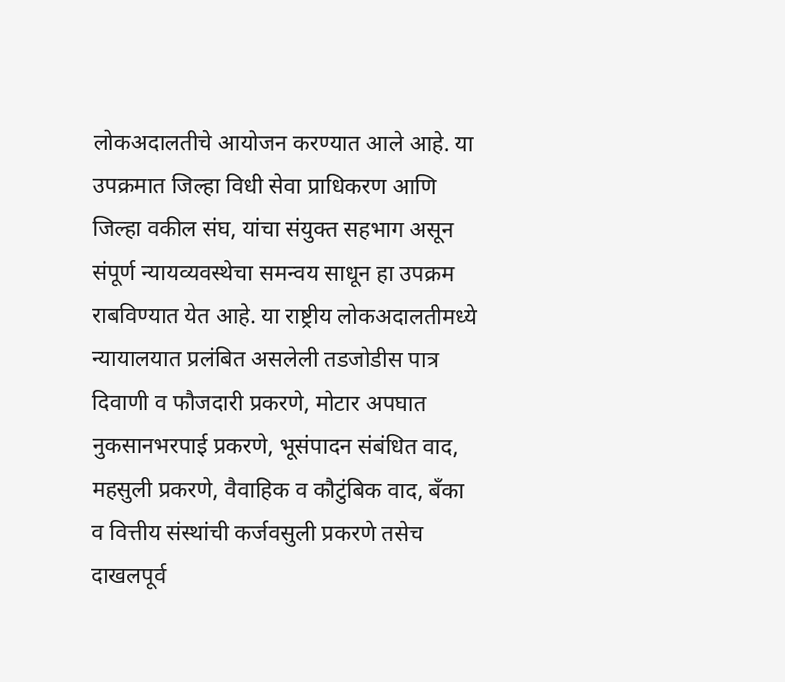लोकअदालतीचे आयोजन करण्यात आले आहे. या उपक्रमात जिल्हा विधी सेवा प्राधिकरण आणि जिल्हा वकील संघ, यांचा संयुक्त सहभाग असून संपूर्ण न्यायव्यवस्थेचा समन्वय साधून हा उपक्रम राबविण्यात येत आहे. या राष्ट्रीय लोकअदालतीमध्ये न्यायालयात प्रलंबित असलेली तडजोडीस पात्र दिवाणी व फौजदारी प्रकरणे, मोटार अपघात नुकसानभरपाई प्रकरणे, भूसंपादन संबंधित वाद, महसुली प्रकरणे, वैवाहिक व कौटुंबिक वाद, बँका व वित्तीय संस्थांची कर्जवसुली प्रकरणे तसेच दाखलपूर्व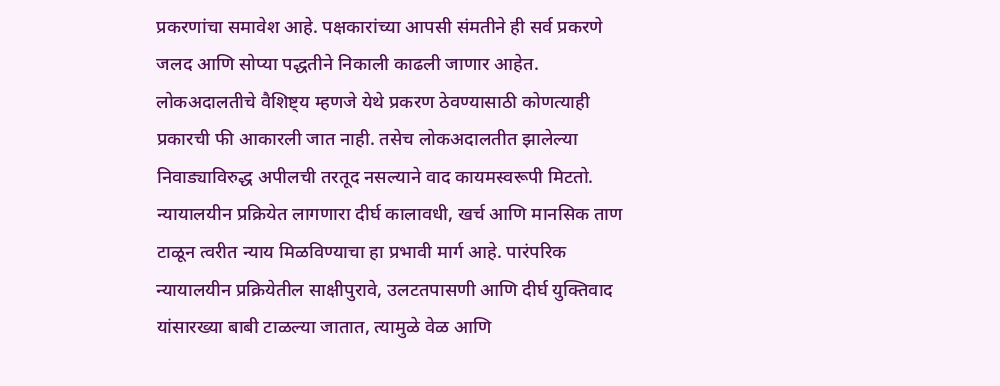प्रकरणांचा समावेश आहे. पक्षकारांच्या आपसी संमतीने ही सर्व प्रकरणे जलद आणि सोप्या पद्धतीने निकाली काढली जाणार आहेत. लोकअदालतीचे वैशिष्ट्य म्हणजे येथे प्रकरण ठेवण्यासाठी कोणत्याही प्रकारची फी आकारली जात नाही. तसेच लोकअदालतीत झालेल्या निवाड्याविरुद्ध अपीलची तरतूद नसल्याने वाद कायमस्वरूपी मिटतो. न्यायालयीन प्रक्रियेत लागणारा दीर्घ कालावधी, खर्च आणि मानसिक ताण टाळून त्वरीत न्याय मिळविण्याचा हा प्रभावी मार्ग आहे. पारंपरिक न्यायालयीन प्रक्रियेतील साक्षीपुरावे, उलटतपासणी आणि दीर्घ युक्तिवाद यांसारख्या बाबी टाळल्या जातात, त्यामुळे वेळ आणि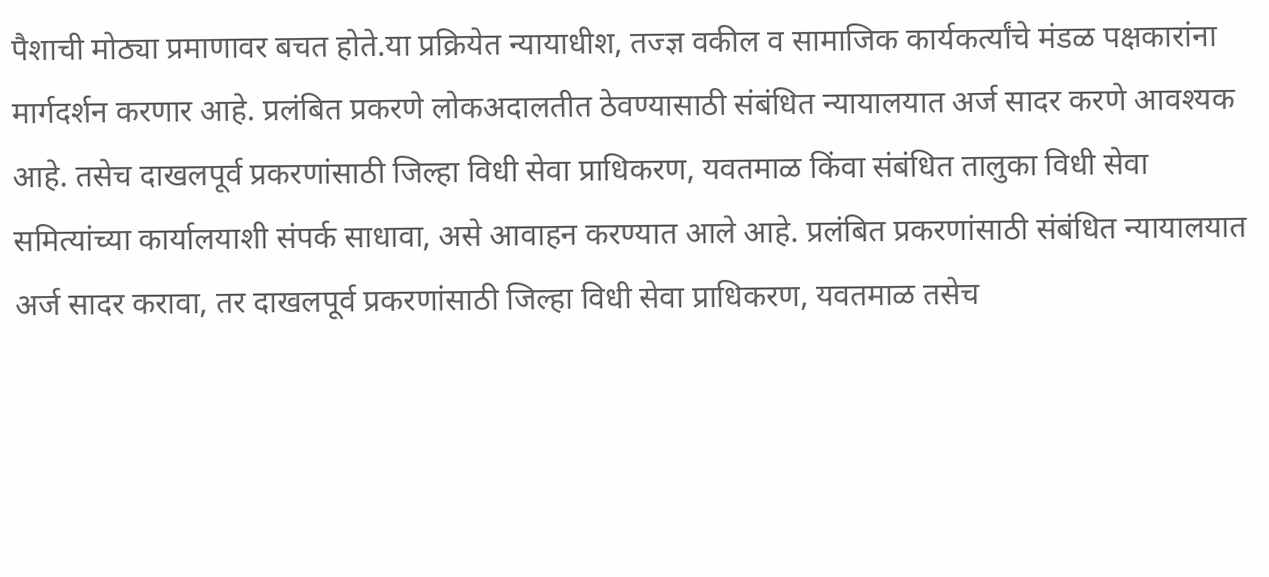पैशाची मोठ्या प्रमाणावर बचत होते.या प्रक्रियेत न्यायाधीश, तज्ज्ञ वकील व सामाजिक कार्यकर्त्यांचे मंडळ पक्षकारांना मार्गदर्शन करणार आहे. प्रलंबित प्रकरणे लोकअदालतीत ठेवण्यासाठी संबंधित न्यायालयात अर्ज सादर करणे आवश्यक आहे. तसेच दाखलपूर्व प्रकरणांसाठी जिल्हा विधी सेवा प्राधिकरण, यवतमाळ किंवा संबंधित तालुका विधी सेवा समित्यांच्या कार्यालयाशी संपर्क साधावा, असे आवाहन करण्यात आले आहे. प्रलंबित प्रकरणांसाठी संबंधित न्यायालयात अर्ज सादर करावा, तर दाखलपूर्व प्रकरणांसाठी जिल्हा विधी सेवा प्राधिकरण, यवतमाळ तसेच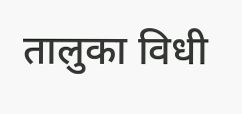तालुका विधी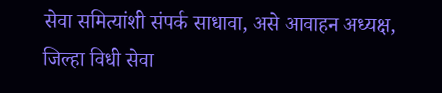सेवा समित्यांशी संपर्क साधावा, असे आवाहन अध्यक्ष, जिल्हा विधी सेवा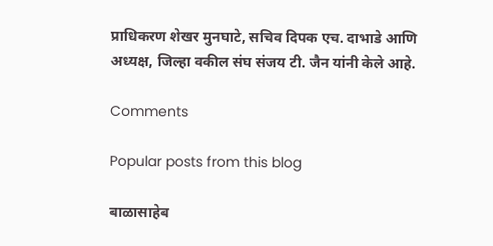प्राधिकरण शेखर मुनघाटे, सचिव दिपक एच. दाभाडे आणि अध्यक्ष, जिल्हा वकील संघ संजय टी. जैन यांनी केले आहे.

Comments

Popular posts from this blog

बाळासाहेब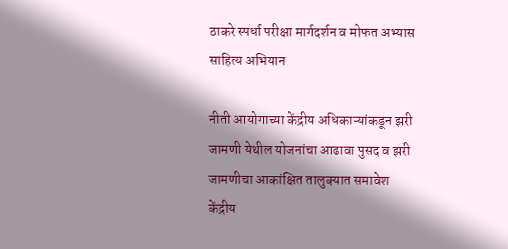ठाकरे स्पर्धा परीक्षा मार्गदर्शन व मोफत अभ्यास साहित्य अभियान

नीती आयोगाच्या केंद्रीय अधिकाऱ्यांकडून झरी जामणी येथील योजनांचा आढावा पुसद व झरी जामणीचा आकांक्षित तालुक्यात समावेश केंद्रीय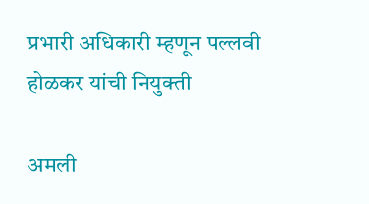प्रभारी अधिकारी म्हणून पल्लवी होळकर यांची नियुक्ती

अमली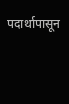पदार्थापासून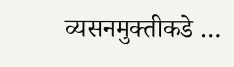व्यसनमुक्तीकडे …